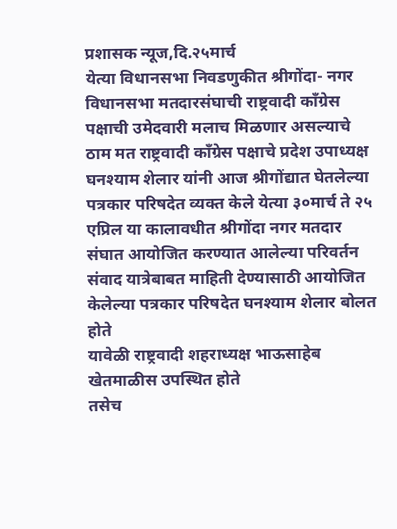प्रशासक न्यूज,दि.२५मार्च
येत्या विधानसभा निवडणुकीत श्रीगोंदा- नगर विधानसभा मतदारसंघाची राष्ट्रवादी काँग्रेस पक्षाची उमेदवारी मलाच मिळणार असल्याचे ठाम मत राष्ट्रवादी काँग्रेस पक्षाचे प्रदेश उपाध्यक्ष घनश्याम शेलार यांनी आज श्रीगोंद्यात घेतलेल्या पत्रकार परिषदेत व्यक्त केले येत्या ३०मार्च ते २५ एप्रिल या कालावधीत श्रीगोंदा नगर मतदार संघात आयोजित करण्यात आलेल्या परिवर्तन संवाद यात्रेबाबत माहिती देण्यासाठी आयोजित केलेल्या पत्रकार परिषदेत घनश्याम शेलार बोलत होते
यावेळी राष्ट्रवादी शहराध्यक्ष भाऊसाहेब खेतमाळीस उपस्थित होते
तसेच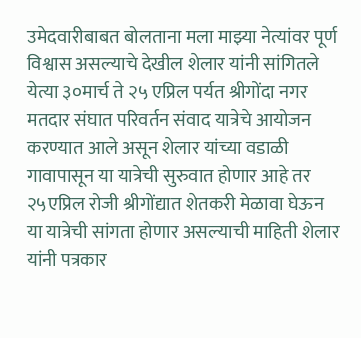उमेदवारीबाबत बोलताना मला माझ्या नेत्यांवर पूर्ण विश्वास असल्याचे देखील शेलार यांनी सांगितले
येत्या ३०मार्च ते २५ एप्रिल पर्यत श्रीगोंदा नगर मतदार संघात परिवर्तन संवाद यात्रेचे आयोजन करण्यात आले असून शेलार यांच्या वडाळी गावापासून या यात्रेची सुरुवात होणार आहे तर २५एप्रिल रोजी श्रीगोंद्यात शेतकरी मेळावा घेऊन या यात्रेची सांगता होणार असल्याची माहिती शेलार यांनी पत्रकार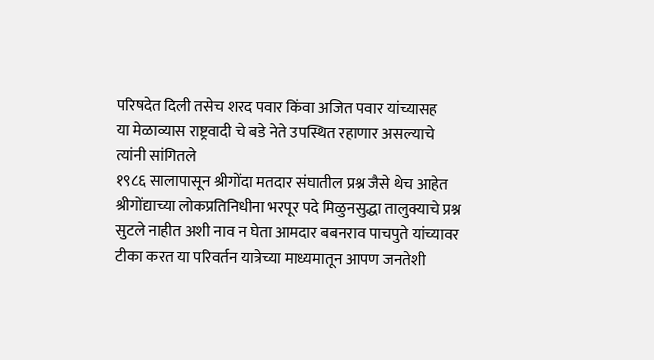परिषदेत दिली तसेच शरद पवार किंवा अजित पवार यांच्यासह
या मेळाव्यास राष्ट्रवादी चे बडे नेते उपस्थित रहाणार असल्याचे त्यांनी सांगितले
१९८६ सालापासून श्रीगोंदा मतदार संघातील प्रश्न जैसे थेच आहेत श्रीगोंद्याच्या लोकप्रतिनिधीना भरपूर पदे मिळुनसुद्धा तालुक्याचे प्रश्न सुटले नाहीत अशी नाव न घेता आमदार बबनराव पाचपुते यांच्यावर टीका करत या परिवर्तन यात्रेच्या माध्यमातून आपण जनतेशी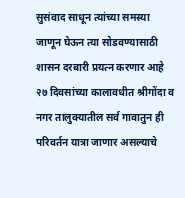सुसंवाद साधून त्यांच्या समस्या जाणून घेऊन त्या सोडवण्यासाठी शासन दरबारी प्रयत्न करणार आहे २७ दिवसांच्या कालावधीत श्रीगोंदा व नगर तालुक्यातील सर्व गावातुन ही परिवर्तन यात्रा जाणार असल्याचे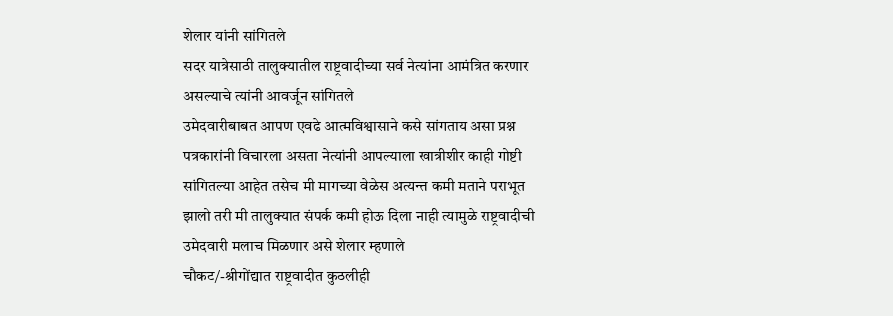शेलार यांनी सांगितले
सदर यात्रेसाठी तालुक्यातील राष्ट्रवादीच्या सर्व नेत्यांना आमंत्रित करणार असल्याचे त्यांनी आवर्जून सांगितले
उमेदवारीबाबत आपण एवढे आत्मविश्वासाने कसे सांगताय असा प्रश्न पत्रकारांनी विचारला असता नेत्यांनी आपल्याला खात्रीशीर काही गोष्टी सांगितल्या आहेत तसेच मी मागच्या वेळेस अत्यन्त कमी मताने पराभूत झालो तरी मी तालुक्यात संपर्क कमी होऊ दिला नाही त्यामुळे राष्ट्रवादीची उमेदवारी मलाच मिळणार असे शेलार म्हणाले
चौकट/-श्रीगोंद्यात राष्ट्रवादीत कुठलीही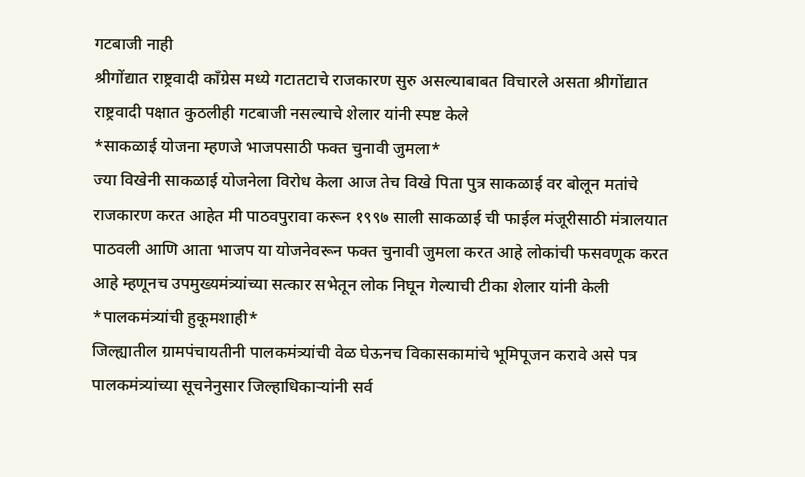गटबाजी नाही
श्रीगोंद्यात राष्ट्रवादी काँग्रेस मध्ये गटातटाचे राजकारण सुरु असल्याबाबत विचारले असता श्रीगोंद्यात राष्ट्रवादी पक्षात कुठलीही गटबाजी नसल्याचे शेलार यांनी स्पष्ट केले
*साकळाई योजना म्हणजे भाजपसाठी फक्त चुनावी जुमला*
ज्या विखेनी साकळाई योजनेला विरोध केला आज तेच विखे पिता पुत्र साकळाई वर बोलून मतांचे राजकारण करत आहेत मी पाठवपुरावा करून १९९७ साली साकळाई ची फाईल मंजूरीसाठी मंत्रालयात पाठवली आणि आता भाजप या योजनेवरून फक्त चुनावी जुमला करत आहे लोकांची फसवणूक करत आहे म्हणूनच उपमुख्यमंत्र्यांच्या सत्कार सभेतून लोक निघून गेल्याची टीका शेलार यांनी केली
*पालकमंत्र्यांची हुकूमशाही*
जिल्ह्यातील ग्रामपंचायतीनी पालकमंत्र्यांची वेळ घेऊनच विकासकामांचे भूमिपूजन करावे असे पत्र पालकमंत्र्यांच्या सूचनेनुसार जिल्हाधिकाऱ्यांनी सर्व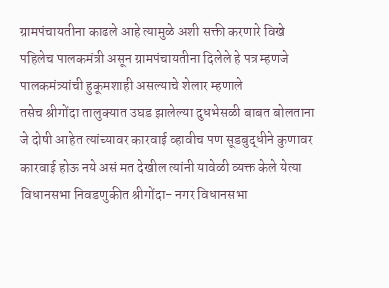ग्रामपंचायतीना काढले आहे त्यामुळे अशी सक्ती करणारे विखे पहिलेच पालकमंत्री असून ग्रामपंचायतीना दिलेले हे पत्र म्हणजे पालकमंत्र्यांची हुकूमशाही असल्याचे शेलार म्हणाले
तसेच श्रीगोंदा तालुक्यात उघड झालेल्या दुधभेसळी बाबत बोलताना जे दोषी आहेत त्यांच्यावर कारवाई व्हावीच पण सूडबुद्धीने कुणावर कारवाई होऊ नये असं मत देखील त्यांनी यावेळी व्यक्त केले येत्या विधानसभा निवडणुकीत श्रीगोंदा- नगर विधानसभा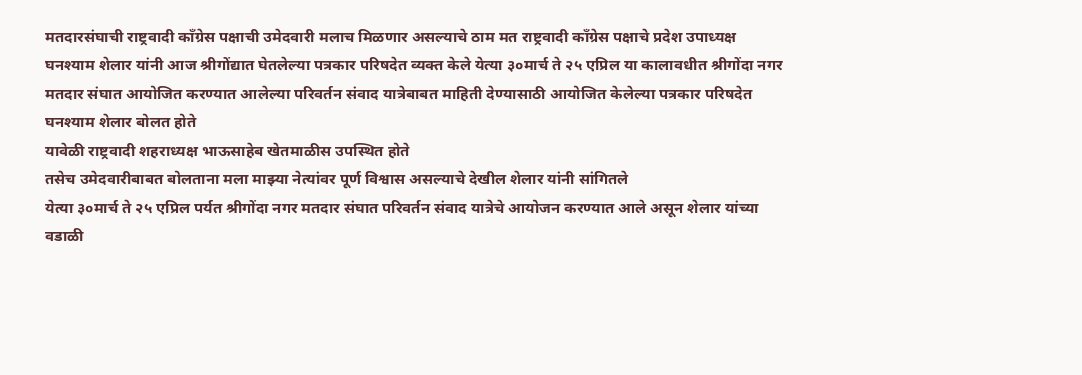मतदारसंघाची राष्ट्रवादी काँग्रेस पक्षाची उमेदवारी मलाच मिळणार असल्याचे ठाम मत राष्ट्रवादी काँग्रेस पक्षाचे प्रदेश उपाध्यक्ष घनश्याम शेलार यांनी आज श्रीगोंद्यात घेतलेल्या पत्रकार परिषदेत व्यक्त केले येत्या ३०मार्च ते २५ एप्रिल या कालावधीत श्रीगोंदा नगर मतदार संघात आयोजित करण्यात आलेल्या परिवर्तन संवाद यात्रेबाबत माहिती देण्यासाठी आयोजित केलेल्या पत्रकार परिषदेत घनश्याम शेलार बोलत होते
यावेळी राष्ट्रवादी शहराध्यक्ष भाऊसाहेब खेतमाळीस उपस्थित होते
तसेच उमेदवारीबाबत बोलताना मला माझ्या नेत्यांवर पूर्ण विश्वास असल्याचे देखील शेलार यांनी सांगितले
येत्या ३०मार्च ते २५ एप्रिल पर्यत श्रीगोंदा नगर मतदार संघात परिवर्तन संवाद यात्रेचे आयोजन करण्यात आले असून शेलार यांच्या वडाळी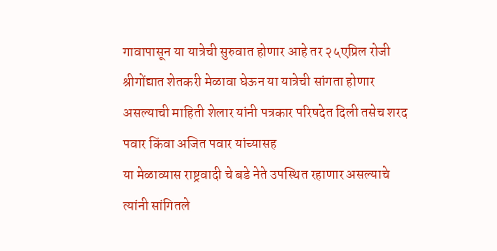गावापासून या यात्रेची सुरुवात होणार आहे तर २५एप्रिल रोजी श्रीगोंद्यात शेतकरी मेळावा घेऊन या यात्रेची सांगता होणार असल्याची माहिती शेलार यांनी पत्रकार परिषदेत दिली तसेच शरद पवार किंवा अजित पवार यांच्यासह
या मेळाव्यास राष्ट्रवादी चे बडे नेते उपस्थित रहाणार असल्याचे त्यांनी सांगितले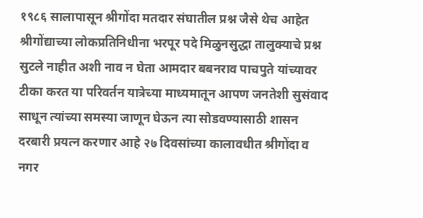१९८६ सालापासून श्रीगोंदा मतदार संघातील प्रश्न जैसे थेच आहेत श्रीगोंद्याच्या लोकप्रतिनिधीना भरपूर पदे मिळुनसुद्धा तालुक्याचे प्रश्न सुटले नाहीत अशी नाव न घेता आमदार बबनराव पाचपुते यांच्यावर टीका करत या परिवर्तन यात्रेच्या माध्यमातून आपण जनतेशी सुसंवाद साधून त्यांच्या समस्या जाणून घेऊन त्या सोडवण्यासाठी शासन दरबारी प्रयत्न करणार आहे २७ दिवसांच्या कालावधीत श्रीगोंदा व नगर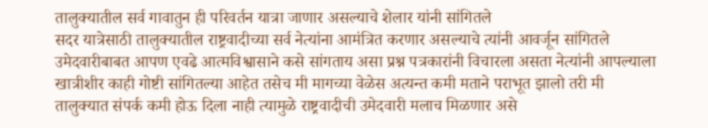तालुक्यातील सर्व गावातुन ही परिवर्तन यात्रा जाणार असल्याचे शेलार यांनी सांगितले
सदर यात्रेसाठी तालुक्यातील राष्ट्रवादीच्या सर्व नेत्यांना आमंत्रित करणार असल्याचे त्यांनी आवर्जून सांगितले
उमेदवारीबाबत आपण एवढे आत्मविश्वासाने कसे सांगताय असा प्रश्न पत्रकारांनी विचारला असता नेत्यांनी आपल्याला खात्रीशीर काही गोष्टी सांगितल्या आहेत तसेच मी मागच्या वेळेस अत्यन्त कमी मताने पराभूत झालो तरी मी तालुक्यात संपर्क कमी होऊ दिला नाही त्यामुळे राष्ट्रवादीची उमेदवारी मलाच मिळणार असे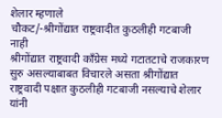शेलार म्हणाले
चौकट/-श्रीगोंद्यात राष्ट्रवादीत कुठलीही गटबाजी नाही
श्रीगोंद्यात राष्ट्रवादी काँग्रेस मध्ये गटातटाचे राजकारण सुरु असल्याबाबत विचारले असता श्रीगोंद्यात राष्ट्रवादी पक्षात कुठलीही गटबाजी नसल्याचे शेलार यांनी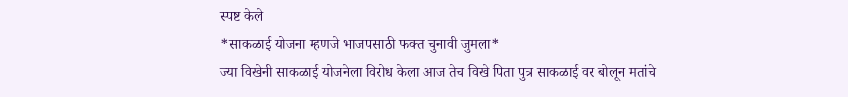स्पष्ट केले
*साकळाई योजना म्हणजे भाजपसाठी फक्त चुनावी जुमला*
ज्या विखेनी साकळाई योजनेला विरोध केला आज तेच विखे पिता पुत्र साकळाई वर बोलून मतांचे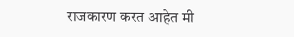राजकारण करत आहेत मी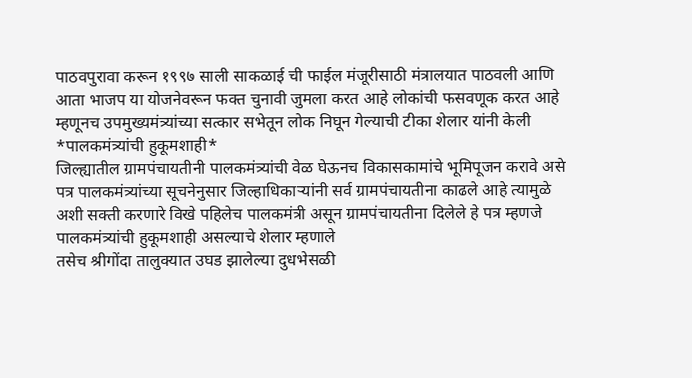पाठवपुरावा करून १९९७ साली साकळाई ची फाईल मंजूरीसाठी मंत्रालयात पाठवली आणि आता भाजप या योजनेवरून फक्त चुनावी जुमला करत आहे लोकांची फसवणूक करत आहे म्हणूनच उपमुख्यमंत्र्यांच्या सत्कार सभेतून लोक निघून गेल्याची टीका शेलार यांनी केली
*पालकमंत्र्यांची हुकूमशाही*
जिल्ह्यातील ग्रामपंचायतीनी पालकमंत्र्यांची वेळ घेऊनच विकासकामांचे भूमिपूजन करावे असे पत्र पालकमंत्र्यांच्या सूचनेनुसार जिल्हाधिकाऱ्यांनी सर्व ग्रामपंचायतीना काढले आहे त्यामुळे अशी सक्ती करणारे विखे पहिलेच पालकमंत्री असून ग्रामपंचायतीना दिलेले हे पत्र म्हणजे पालकमंत्र्यांची हुकूमशाही असल्याचे शेलार म्हणाले
तसेच श्रीगोंदा तालुक्यात उघड झालेल्या दुधभेसळी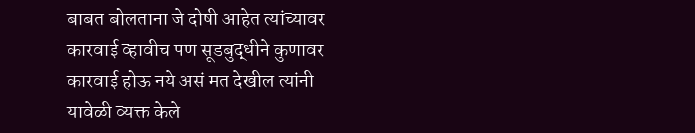बाबत बोलताना जे दोषी आहेत त्यांच्यावर कारवाई व्हावीच पण सूडबुद्धीने कुणावर कारवाई होऊ नये असं मत देखील त्यांनी यावेळी व्यक्त केले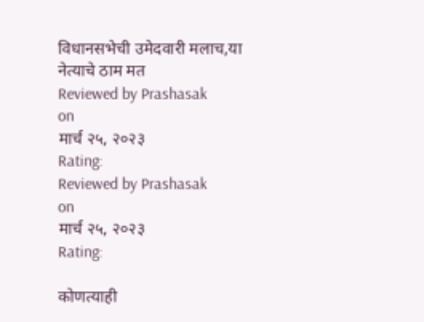विधानसभेची उमेदवारी मलाच,या नेत्याचे ठाम मत
Reviewed by Prashasak
on
मार्च २५, २०२३
Rating:
Reviewed by Prashasak
on
मार्च २५, २०२३
Rating:

कोणत्याही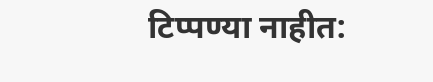टिप्पण्या नाहीत: